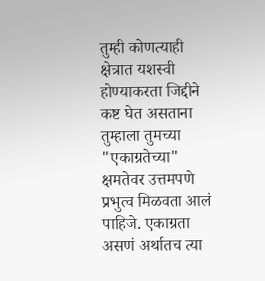तुम्ही कोणत्याही क्षेत्रात यशस्वी होण्याकरता जिद्दीने कष्ट घेत असताना तुम्हाला तुमच्या "एकाग्रतेच्या" क्षमतेवर उत्तमपणे प्रभुत्व मिळवता आलं पाहिजे. एकाग्रता असणं अर्थातच त्या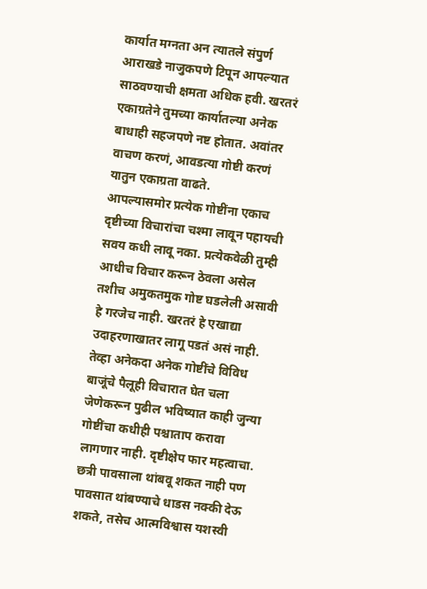कार्यात मग्नता अन त्यातले संपुर्ण आराखडे नाजुकपणे टिपून आपल्यात साठवण्याची क्षमता अधिक हवी. खरतरं एकाग्रतेने तुमच्या कार्यातल्या अनेक बाधाही सहजपणे नष्ट होतात. अवांतर वाचण करणं, आवडत्या गोष्टी करणं यातुन एकाग्रता वाढते.
आपल्यासमोर प्रत्येक गोष्टींना एकाच दृष्टीच्या विचारांचा चश्मा लावून पहायची सवय कधी लावू नका. प्रत्येकवेळी तुम्ही आधीच विचार करून ठेवला असेल तशीच अमुकतमुक गोष्ट घडलेली असावी हे गरजेच नाही. खरतरं हे एखाद्या उदाहरणाखातर लागू पडतं असं नाही. तेव्हा अनेकदा अनेक गोष्टींचे विविध बाजूंचे पैलूही विचारात घेत चला जेणेकरून पुढील भविष्यात काही जुन्या गोष्टींचा कधीही पश्चाताप करावा लागणार नाही. दृष्टीक्षेप फार महत्वाचा.
छत्री पावसाला थांबवू शकत नाही पण पावसात थांबण्याचे धाडस नक्की देऊ शकते, तसेच आत्मविश्वास यशस्वी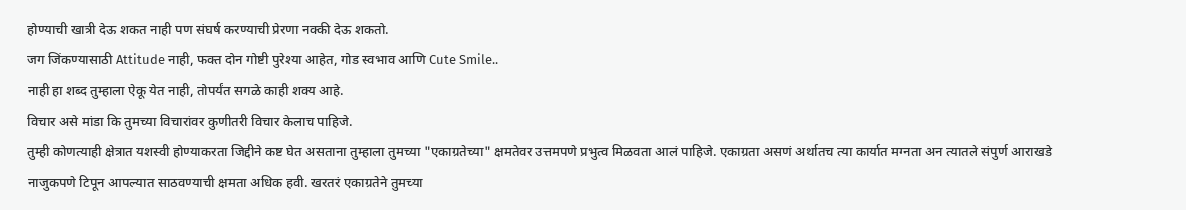होण्याची खात्री देऊ शकत नाही पण संघर्ष करण्याची प्रेरणा नक्की देऊ शकतो.
जग जिंकण्यासाठी Attitude नाही, फक्त दोन गोष्टी पुरेश्या आहेत, गोड स्वभाव आणि Cute Smile..
नाही हा शब्द तुम्हाला ऐकू येत नाही, तोपर्यंत सगळे काही शक्य आहे.
विचार असे मांडा कि तुमच्या विचारांवर कुणीतरी विचार केलाच पाहिजे.
तुम्ही कोणत्याही क्षेत्रात यशस्वी होण्याकरता जिद्दीने कष्ट घेत असताना तुम्हाला तुमच्या "एकाग्रतेच्या" क्षमतेवर उत्तमपणे प्रभुत्व मिळवता आलं पाहिजे. एकाग्रता असणं अर्थातच त्या कार्यात मग्नता अन त्यातले संपुर्ण आराखडे नाजुकपणे टिपून आपल्यात साठवण्याची क्षमता अधिक हवी. खरतरं एकाग्रतेने तुमच्या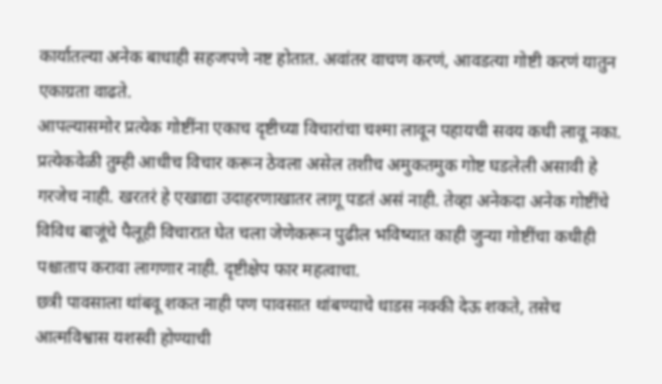कार्यातल्या अनेक बाधाही सहजपणे नष्ट होतात. अवांतर वाचण करणं, आवडत्या गोष्टी करणं यातुन एकाग्रता वाढते.
आपल्यासमोर प्रत्येक गोष्टींना एकाच दृष्टीच्या विचारांचा चश्मा लावून पहायची सवय कधी लावू नका. प्रत्येकवेळी तुम्ही आधीच विचार करून ठेवला असेल तशीच अमुकतमुक गोष्ट घडलेली असावी हे गरजेच नाही. खरतरं हे एखाद्या उदाहरणाखातर लागू पडतं असं नाही. तेव्हा अनेकदा अनेक गोष्टींचे विविध बाजूंचे पैलूही विचारात घेत चला जेणेकरून पुढील भविष्यात काही जुन्या गोष्टींचा कधीही पश्चाताप करावा लागणार नाही. दृष्टीक्षेप फार महत्वाचा.
छत्री पावसाला थांबवू शकत नाही पण पावसात थांबण्याचे धाडस नक्की देऊ शकते, तसेच आत्मविश्वास यशस्वी होण्याची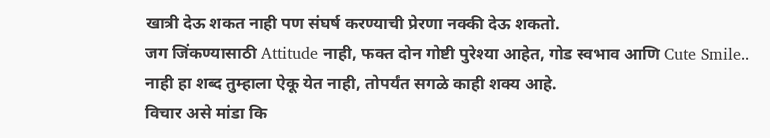खात्री देऊ शकत नाही पण संघर्ष करण्याची प्रेरणा नक्की देऊ शकतो.
जग जिंकण्यासाठी Attitude नाही, फक्त दोन गोष्टी पुरेश्या आहेत, गोड स्वभाव आणि Cute Smile..
नाही हा शब्द तुम्हाला ऐकू येत नाही, तोपर्यंत सगळे काही शक्य आहे.
विचार असे मांडा कि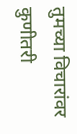तुमच्या विचारांवर कुणीतरी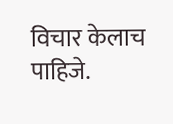विचार केलाच पाहिजे.